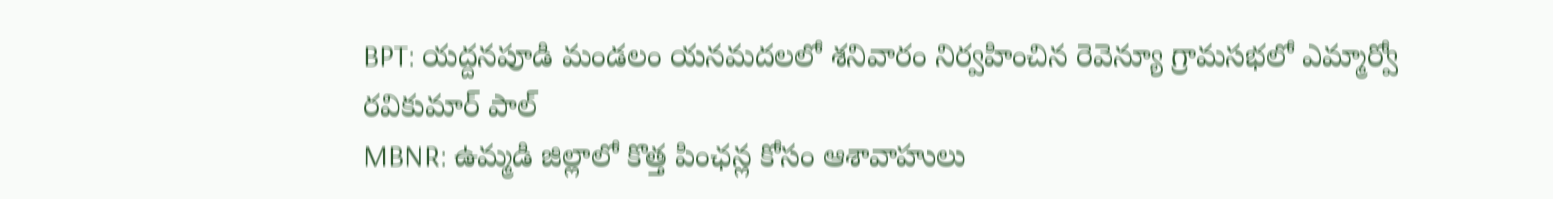BPT: యద్దనపూడి మండలం యనమదలలో శనివారం నిర్వహించిన రెవెన్యూ గ్రామసభలో ఎమ్మార్వో రవికుమార్ పాల్
MBNR: ఉమ్మడి జిల్లాలో కొత్త పింఛన్ల కోసం ఆశావాహులు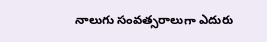నాలుగు సంవత్సరాలుగా ఎదురు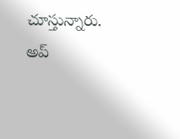చూస్తున్నారు. అప్